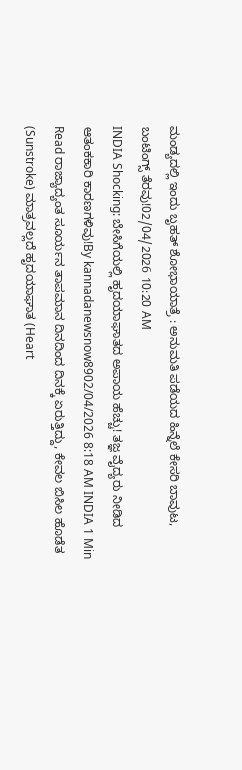ಮಂಡ್ಯದಲ್ಲಿ ಇಂದು ಬೃಹತ್ ಶೋಭಾಯಾತ್ರೆ : ಅನುಮತಿ ಪಡೆಯದ ಹಿನ್ನೆಲೆ ಕೇಸರಿ ಬಾವುಟ, ಬಂಟಿಂಗ್ಸ್ ತೆರವು!02/04/2026 10:20 AM
INDIA Shocking: ಬೇಸಿಗೆಯಲ್ಲಿ ಹೃದಯಾಘಾತದ ಅಪಾಯ ಹೆಚ್ಚು! ತಜ್ಞ ವೈದ್ಯರು ನೀಡಿದ ಆತಂಕಕಾರಿ ಕಾರಣಗಳಿವು!By kannadanewsnow8902/04/2026 8:18 AM INDIA 1 Min Read ರಾಜ್ಯಾದ್ಯಂತ ಸೂರ್ಯನ ತಾಪಮಾನ ದಿನದಿಂದ ದಿನಕ್ಕೆ ಏರುತ್ತಿದ್ದು, ಕೇವಲ ಬಿಸಿಲ ಹೊಡೆತ (Sunstroke) ಮಾತ್ರವಲ್ಲದೆ ಹೃದಯಾಘಾತ (Heart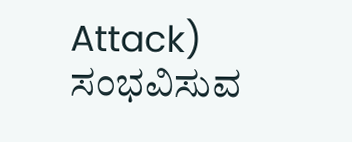Attack) ಸಂಭವಿಸುವ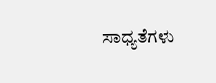ಸಾಧ್ಯತೆಗಳು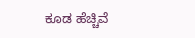ಕೂಡ ಹೆಚ್ಚಿವೆ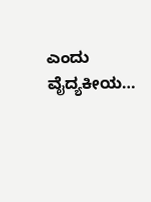ಎಂದು ವೈದ್ಯಕೀಯ…